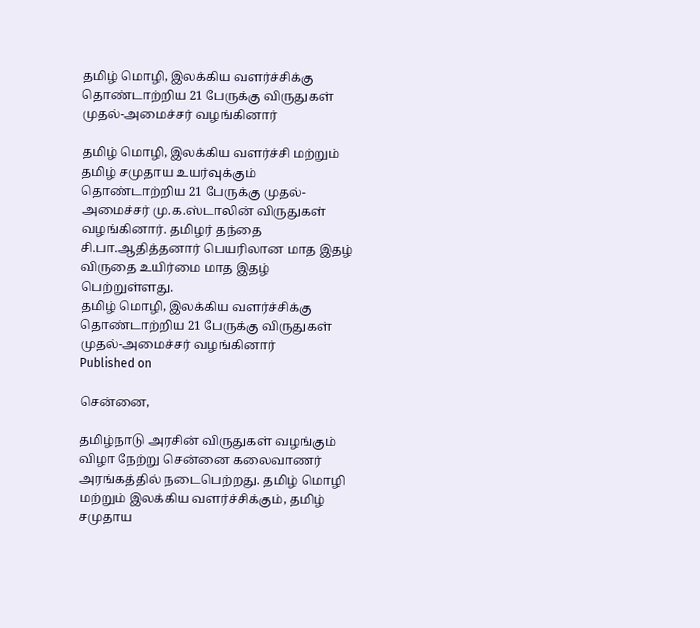தமிழ் மொழி, இலக்கிய வளர்ச்சிக்கு தொண்டாற்றிய 21 பேருக்கு விருதுகள் முதல்-அமைச்சர் வழங்கினார்

தமிழ் மொழி, இலக்கிய வளர்ச்சி மற்றும் தமிழ் சமுதாய உயர்வுக்கும் தொண்டாற்றிய 21 பேருக்கு முதல்-அமைச்சர் மு.க.ஸ்டாலின் விருதுகள் வழங்கினார். தமிழர் தந்தை சி.பா.ஆதித்தனார் பெயரிலான மாத இதழ் விருதை உயிர்மை மாத இதழ் பெற்றுள்ளது.
தமிழ் மொழி, இலக்கிய வளர்ச்சிக்கு தொண்டாற்றிய 21 பேருக்கு விருதுகள் முதல்-அமைச்சர் வழங்கினார்
Published on

சென்னை,

தமிழ்நாடு அரசின் விருதுகள் வழங்கும் விழா நேற்று சென்னை கலைவாணர் அரங்கத்தில் நடைபெற்றது. தமிழ் மொழி மற்றும் இலக்கிய வளர்ச்சிக்கும், தமிழ் சமுதாய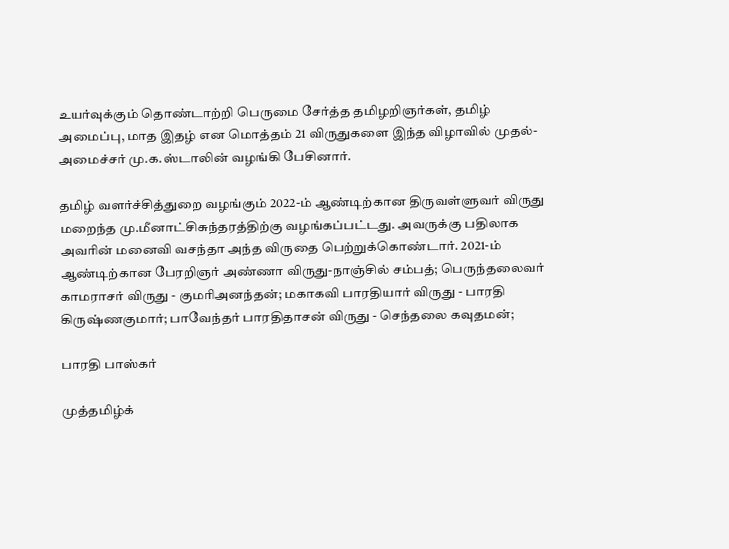உயர்வுக்கும் தொண்டாற்றி பெருமை சேர்த்த தமிழறிஞர்கள், தமிழ் அமைப்பு, மாத இதழ் என மொத்தம் 21 விருதுகளை இந்த விழாவில் முதல்-அமைச்சர் மு.க.ஸ்டாலின் வழங்கி பேசினார்.

தமிழ் வளர்ச்சித்துறை வழங்கும் 2022-ம் ஆண்டிற்கான திருவள்ளுவர் விருது மறைந்த மு.மீனாட்சிசுந்தரத்திற்கு வழங்கப்பட்டது. அவருக்கு பதிலாக அவரின் மனைவி வசந்தா அந்த விருதை பெற்றுக்கொண்டார். 2021-ம் ஆண்டிற்கான பேரறிஞர் அண்ணா விருது-நாஞ்சில் சம்பத்; பெருந்தலைவர் காமராசர் விருது - குமரிஅனந்தன்; மகாகவி பாரதியார் விருது - பாரதி கிருஷ்ணகுமார்; பாவேந்தர் பாரதிதாசன் விருது - செந்தலை கவுதமன்;

பாரதி பாஸ்கர்

முத்தமிழ்க்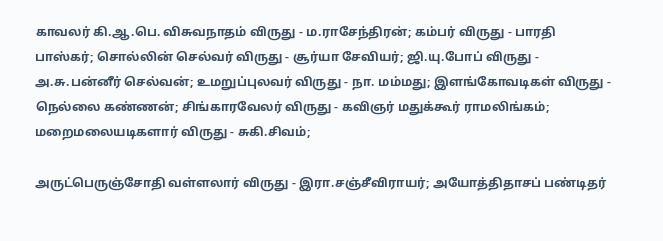காவலர் கி.ஆ.பெ. விசுவநாதம் விருது - ம.ராசேந்திரன்; கம்பர் விருது - பாரதி பாஸ்கர்; சொல்லின் செல்வர் விருது - சூர்யா சேவியர்; ஜி.யு.போப் விருது - அ.சு.பன்னீர் செல்வன்; உமறுப்புலவர் விருது - நா. மம்மது; இளங்கோவடிகள் விருது - நெல்லை கண்ணன்; சிங்காரவேலர் விருது - கவிஞர் மதுக்கூர் ராமலிங்கம்; மறைமலையடிகளார் விருது - சுகி.சிவம்;

அருட்பெருஞ்சோதி வள்ளலார் விருது - இரா.சஞ்சீவிராயர்; அயோத்திதாசப் பண்டிதர்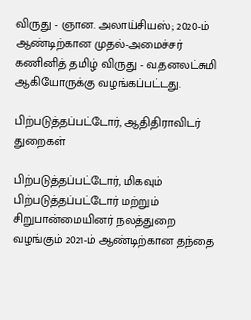விருது - ஞான. அலாய்சியஸ்; 2020-ம் ஆண்டிற்கான முதல்-அமைச்சர் கணினித் தமிழ் விருது - வ.தனலட்சுமி ஆகியோருக்கு வழங்கப்பட்டது.

பிற்படுத்தப்பட்டோர், ஆதிதிராவிடர் துறைகள்

பிற்படுத்தப்பட்டோர், மிகவும் பிற்படுத்தப்பட்டோர் மற்றும் சிறுபான்மையினர் நலத்துறை வழங்கும் 2021-ம் ஆண்டிற்கான தந்தை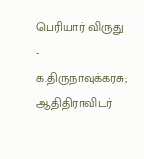பெரியார் விருது - க.திருநாவுக்கரசு; ஆதிதிராவிடர்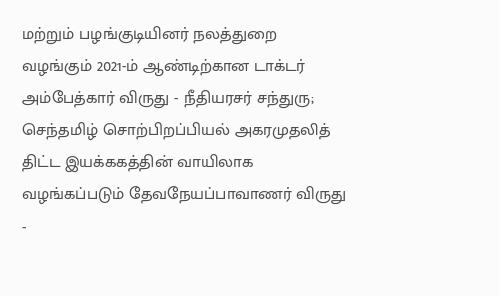மற்றும் பழங்குடியினர் நலத்துறை வழங்கும் 2021-ம் ஆண்டிற்கான டாக்டர் அம்பேத்கார் விருது - நீதியரசர் சந்துரு; செந்தமிழ் சொற்பிறப்பியல் அகரமுதலித் திட்ட இயக்ககத்தின் வாயிலாக வழங்கப்படும் தேவநேயப்பாவாணர் விருது -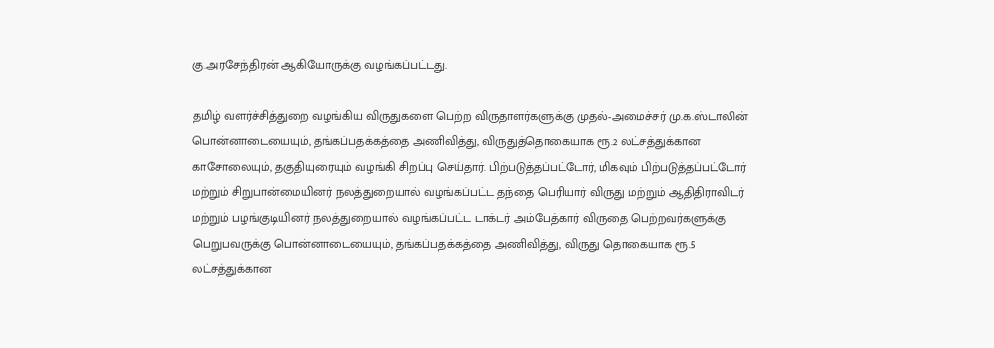கு.அரசேந்திரன் ஆகியோருக்கு வழங்கப்பட்டது.

தமிழ் வளர்ச்சித்துறை வழங்கிய விருதுகளை பெற்ற விருதாளர்களுக்கு முதல்-அமைச்சர் மு.க.ஸ்டாலின் பொன்னாடையையும், தங்கப்பதக்கத்தை அணிவித்து, விருதுத்தொகையாக ரூ.2 லட்சத்துக்கான காசோலையும், தகுதியுரையும் வழங்கி சிறப்பு செய்தார். பிற்படுத்தப்பட்டோர், மிகவும் பிற்படுத்தப்பட்டோர் மற்றும் சிறுபான்மையினர் நலத்துறையால் வழங்கப்பட்ட தந்தை பெரியார் விருது மற்றும் ஆதிதிராவிடர் மற்றும் பழங்குடியினர் நலத்துறையால் வழங்கப்பட்ட டாக்டர் அம்பேத்கார் விருதை பெற்றவர்களுக்கு பெறுபவருக்கு பொன்னாடையையும், தங்கப்பதக்கத்தை அணிவித்து, விருது தொகையாக ரூ.5 லட்சத்துக்கான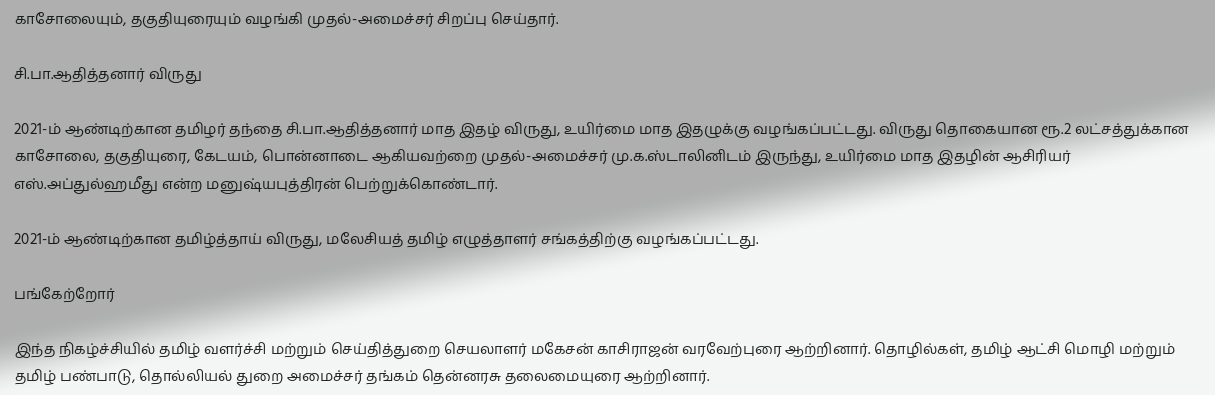காசோலையும், தகுதியுரையும் வழங்கி முதல்-அமைச்சர் சிறப்பு செய்தார்.

சி.பா.ஆதித்தனார் விருது

2021-ம் ஆண்டிற்கான தமிழர் தந்தை சி.பா.ஆதித்தனார் மாத இதழ் விருது, உயிர்மை மாத இதழுக்கு வழங்கப்பட்டது. விருது தொகையான ரூ.2 லட்சத்துக்கான காசோலை, தகுதியுரை, கேடயம், பொன்னாடை ஆகியவற்றை முதல்-அமைச்சர் மு.க.ஸ்டாலினிடம் இருந்து, உயிர்மை மாத இதழின் ஆசிரியர் எஸ்.அப்துல்ஹமீது என்ற மனுஷ்யபுத்திரன் பெற்றுக்கொண்டார்.

2021-ம் ஆண்டிற்கான தமிழ்த்தாய் விருது, மலேசியத் தமிழ் எழுத்தாளர் சங்கத்திற்கு வழங்கப்பட்டது.

பங்கேற்றோர்

இந்த நிகழ்ச்சியில் தமிழ் வளர்ச்சி மற்றும் செய்தித்துறை செயலாளர் மகேசன் காசிராஜன் வரவேற்புரை ஆற்றினார். தொழில்கள், தமிழ் ஆட்சி மொழி மற்றும் தமிழ் பண்பாடு, தொல்லியல் துறை அமைச்சர் தங்கம் தென்னரசு தலைமையுரை ஆற்றினார்.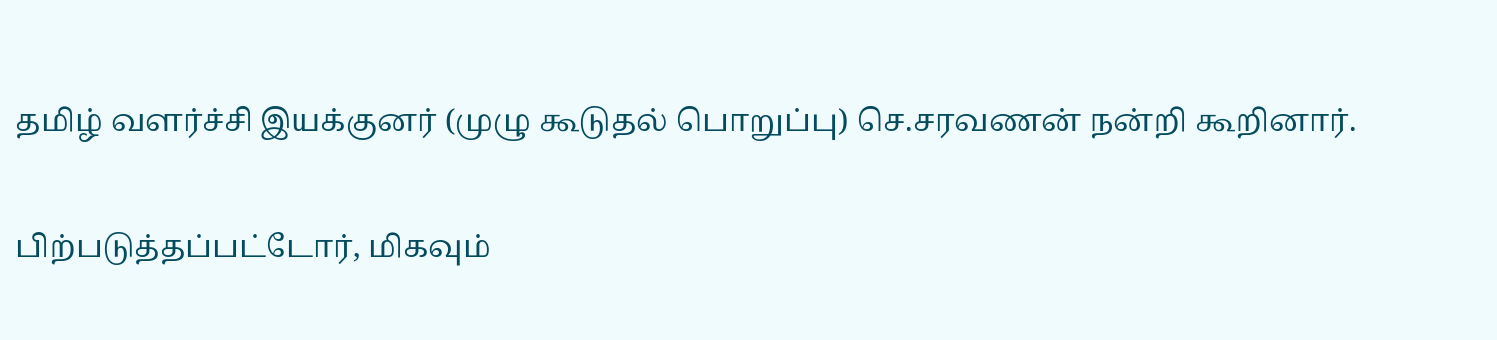தமிழ் வளர்ச்சி இயக்குனர் (முழு கூடுதல் பொறுப்பு) செ.சரவணன் நன்றி கூறினார்.

பிற்படுத்தப்பட்டோர், மிகவும்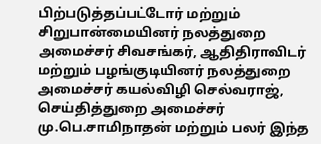பிற்படுத்தப்பட்டோர் மற்றும் சிறுபான்மையினர் நலத்துறை அமைச்சர் சிவசங்கர், ஆதிதிராவிடர் மற்றும் பழங்குடியினர் நலத்துறை அமைச்சர் கயல்விழி செல்வராஜ், செய்தித்துறை அமைச்சர் மு.பெ.சாமிநாதன் மற்றும் பலர் இந்த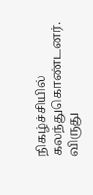நிகழ்ச்சியில் கலந்துகொண்டனர். விருது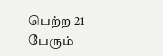பெற்ற 21 பேரும்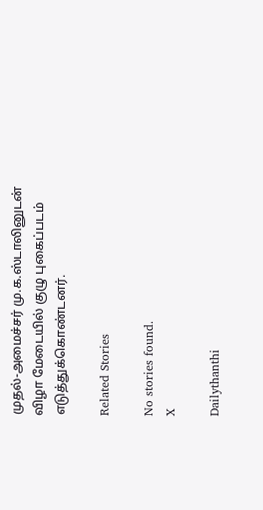முதல்-அமைச்சர் மு.க.ஸ்டாலினுடன் விழா மேடையில் குழு புகைப்படம் எடுத்துக்கொண்டனர்.

Related Stories

No stories found.
X

Dailythanthi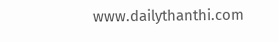www.dailythanthi.com